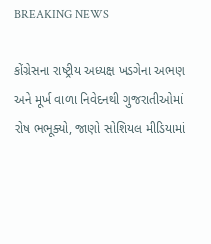BREAKING NEWS

કોંગ્રેસના રાષ્ટ્રીય અધ્યક્ષ ખડગેના અભણ અને મૂર્ખ વાળા નિવેદનથી ગુજરાતીઓમાં રોષ ભભૂક્યો, જાણો સોશિયલ મીડિયામાં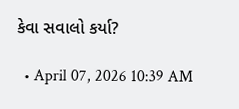કેવા સવાલો કર્યા?

  • April 07, 2026 10:39 AM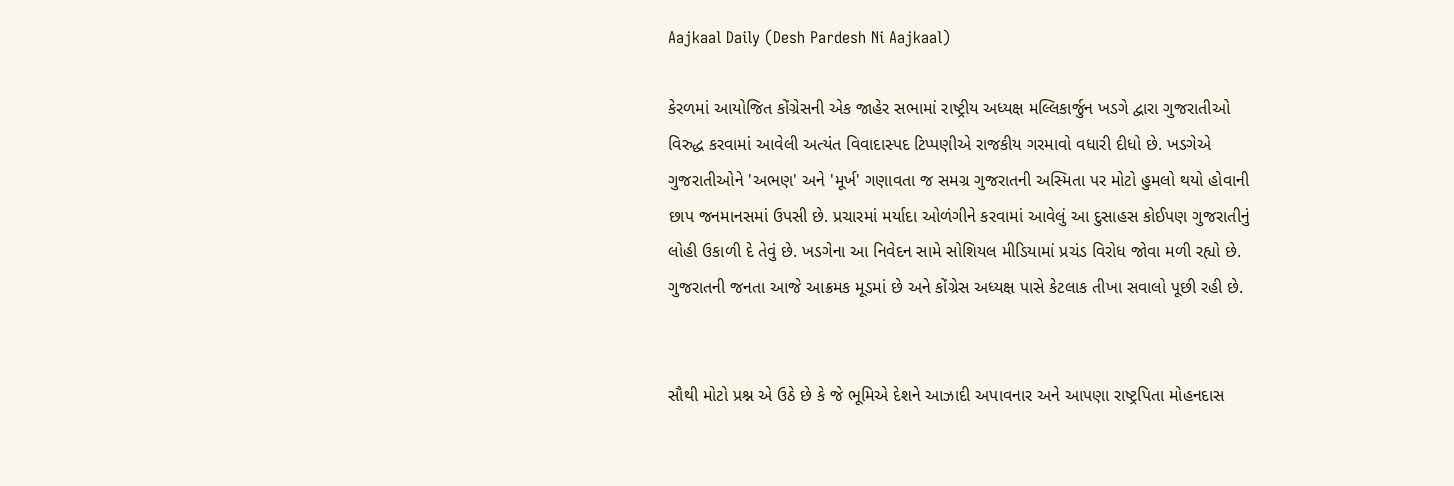Aajkaal Daily (Desh Pardesh Ni Aajkaal)

કેરળમાં આયોજિત કોંગ્રેસની એક જાહેર સભામાં રાષ્ટ્રીય અધ્યક્ષ મલ્લિકાર્જુન ખડગે દ્વારા ગુજરાતીઓ વિરુદ્ધ કરવામાં આવેલી અત્યંત વિવાદાસ્પદ ટિપ્પણીએ રાજકીય ગરમાવો વધારી દીધો છે. ખડગેએ ગુજરાતીઓને 'અભણ' અને 'મૂર્ખ' ગણાવતા જ સમગ્ર ગુજરાતની અસ્મિતા પર મોટો હુમલો થયો હોવાની છાપ જનમાનસમાં ઉપસી છે. પ્રચારમાં મર્યાદા ઓળંગીને કરવામાં આવેલું આ દુસાહસ કોઈપણ ગુજરાતીનું લોહી ઉકાળી દે તેવું છે. ખડગેના આ નિવેદન સામે સોશિયલ મીડિયામાં પ્રચંડ વિરોધ જોવા મળી રહ્યો છે. ગુજરાતની જનતા આજે આક્રમક મૂડમાં છે અને કોંગ્રેસ અધ્યક્ષ પાસે કેટલાક તીખા સવાલો પૂછી રહી છે.


સૌથી મોટો પ્રશ્ન એ ઉઠે છે કે જે ભૂમિએ દેશને આઝાદી અપાવનાર અને આપણા રાષ્ટ્રપિતા મોહનદાસ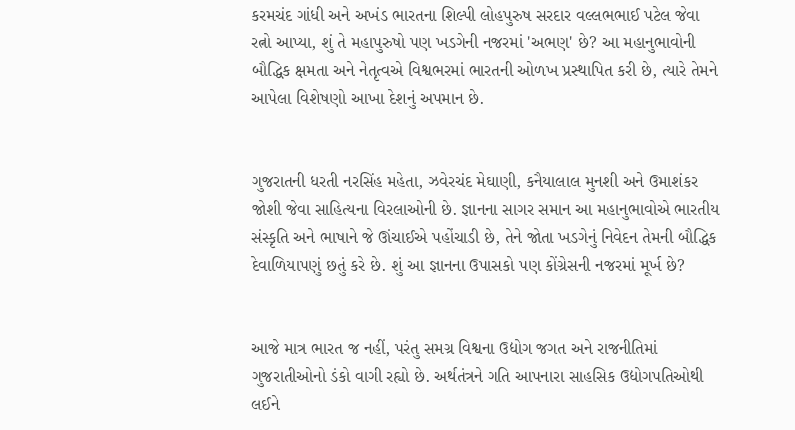કરમચંદ ગાંધી અને અખંડ ભારતના શિલ્પી લોહપુરુષ સરદાર વલ્લભભાઈ પટેલ જેવા રત્નો આપ્યા, શું તે મહાપુરુષો પણ ખડગેની નજરમાં 'અભણ' છે? આ મહાનુભાવોની બૌદ્ધિક ક્ષમતા અને નેતૃત્વએ વિશ્વભરમાં ભારતની ઓળખ પ્રસ્થાપિત કરી છે, ત્યારે તેમને આપેલા વિશેષણો આખા દેશનું અપમાન છે.


ગુજરાતની ધરતી નરસિંહ મહેતા, ઝવેરચંદ મેઘાણી, કનૈયાલાલ મુનશી અને ઉમાશંકર જોશી જેવા સાહિત્યના વિરલાઓની છે. જ્ઞાનના સાગર સમાન આ મહાનુભાવોએ ભારતીય સંસ્કૃતિ અને ભાષાને જે ઊંચાઈએ પહોંચાડી છે, તેને જોતા ખડગેનું નિવેદન તેમની બૌદ્ધિક દેવાળિયાપણું છતું કરે છે. શું આ જ્ઞાનના ઉપાસકો પણ કોંગ્રેસની નજરમાં મૂર્ખ છે?


આજે માત્ર ભારત જ નહીં, પરંતુ સમગ્ર વિશ્વના ઉદ્યોગ જગત અને રાજનીતિમાં ગુજરાતીઓનો ડંકો વાગી રહ્યો છે. અર્થતંત્રને ગતિ આપનારા સાહસિક ઉદ્યોગપતિઓથી લઈને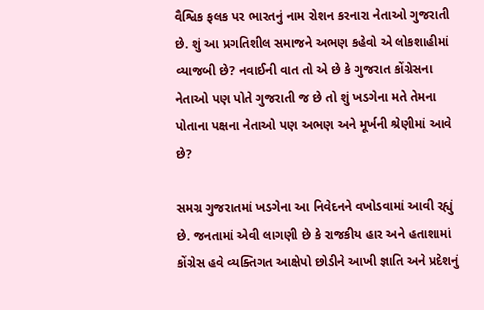વૈશ્વિક ફલક પર ભારતનું નામ રોશન કરનારા નેતાઓ ગુજરાતી છે. શું આ પ્રગતિશીલ સમાજને અભણ કહેવો એ લોકશાહીમાં વ્યાજબી છે? નવાઈની વાત તો એ છે કે ગુજરાત કોંગ્રેસના નેતાઓ પણ પોતે ગુજરાતી જ છે તો શું ખડગેના મતે તેમના પોતાના પક્ષના નેતાઓ પણ અભણ અને મૂર્ખની શ્રેણીમાં આવે છે?

સમગ્ર ગુજરાતમાં ખડગેના આ નિવેદનને વખોડવામાં આવી રહ્યું છે. જનતામાં એવી લાગણી છે કે રાજકીય હાર અને હતાશામાં કોંગ્રેસ હવે વ્યક્તિગત આક્ષેપો છોડીને આખી જ્ઞાતિ અને પ્રદેશનું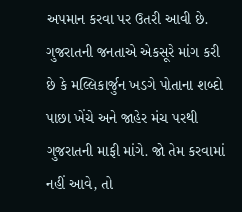અપમાન કરવા પર ઉતરી આવી છે. ગુજરાતની જનતાએ એકસૂરે માંગ કરી છે કે મલ્લિકાર્જુન ખડગે પોતાના શબ્દો પાછા ખેંચે અને જાહેર મંચ પરથી ગુજરાતની માફી માંગે. જો તેમ કરવામાં નહીં આવે, તો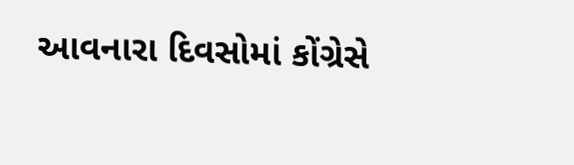આવનારા દિવસોમાં કોંગ્રેસે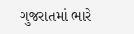ગુજરાતમાં ભારે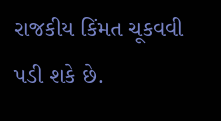રાજકીય કિંમત ચૂકવવી પડી શકે છે.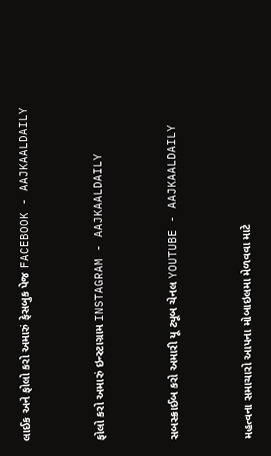લાઈક અને ફોલો કરો અમારું ફેસબુક પેજ FACEBOOK - AAJKAALDAILY


ફોલો કરો અમારું ઇન્સ્ટાગ્રામ INSTAGRAM - AAJKAALDAILY


સબસ્ક્રાઈબ કરો અમારી યૂ ટ્યૂબ ચેનલ YOUTUBE - AAJKAALDAILY


મહત્વના સમાચારો આપના મોબાઇલમા મેળવવા માટે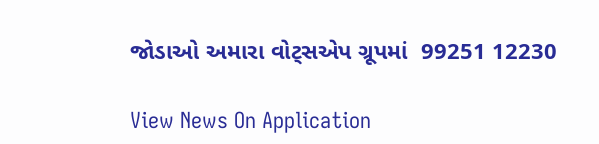જોડાઓ અમારા વોટ્સએપ ગ્રૂપમાં  99251 12230

View News On Application